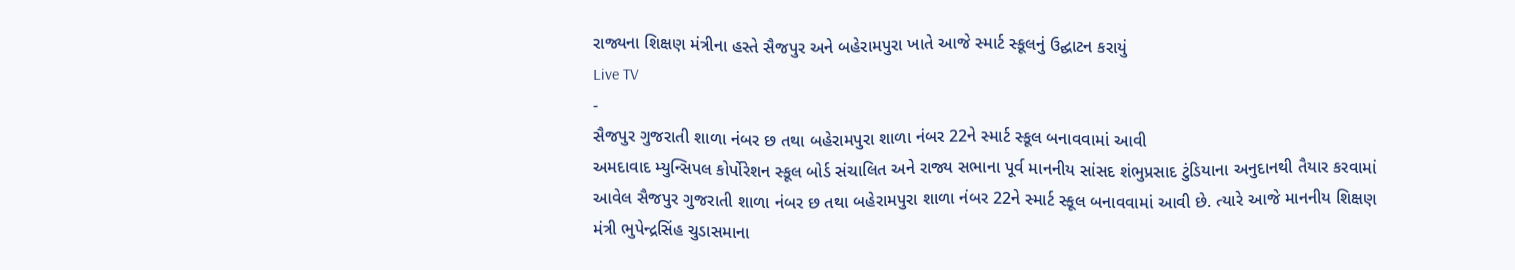રાજ્યના શિક્ષણ મંત્રીના હસ્તે સૈજપુર અને બહેરામપુરા ખાતે આજે સ્માર્ટ સ્કૂલનું ઉદ્ઘાટન કરાયું
Live TV
-
સૈજપુર ગુજરાતી શાળા નંબર છ તથા બહેરામપુરા શાળા નંબર 22ને સ્માર્ટ સ્કૂલ બનાવવામાં આવી
અમદાવાદ મ્યુન્સિપલ કોર્પોરેશન સ્કૂલ બોર્ડ સંચાલિત અને રાજ્ય સભાના પૂર્વ માનનીય સાંસદ શંભુપ્રસાદ ટુંડિયાના અનુદાનથી તૈયાર કરવામાં આવેલ સૈજપુર ગુજરાતી શાળા નંબર છ તથા બહેરામપુરા શાળા નંબર 22ને સ્માર્ટ સ્કૂલ બનાવવામાં આવી છે. ત્યારે આજે માનનીય શિક્ષણ મંત્રી ભુપેન્દ્રસિંહ ચુડાસમાના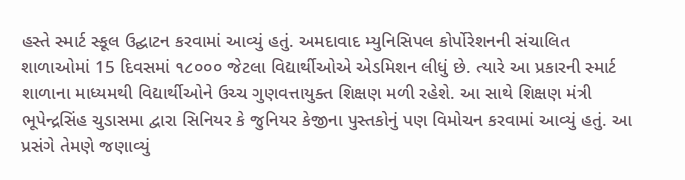હસ્તે સ્માર્ટ સ્કૂલ ઉદ્ઘાટન કરવામાં આવ્યું હતું. અમદાવાદ મ્યુનિસિપલ કોર્પોરેશનની સંચાલિત શાળાઓમાં 15 દિવસમાં ૧૮૦૦૦ જેટલા વિદ્યાર્થીઓએ એડમિશન લીધું છે. ત્યારે આ પ્રકારની સ્માર્ટ શાળાના માધ્યમથી વિદ્યાર્થીઓને ઉચ્ચ ગુણવત્તાયુક્ત શિક્ષણ મળી રહેશે. આ સાથે શિક્ષણ મંત્રી ભૂપેન્દ્રસિંહ ચુડાસમા દ્વારા સિનિયર કે જુનિયર કેજીના પુસ્તકોનું પણ વિમોચન કરવામાં આવ્યું હતું. આ પ્રસંગે તેમણે જણાવ્યું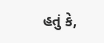હતું કે,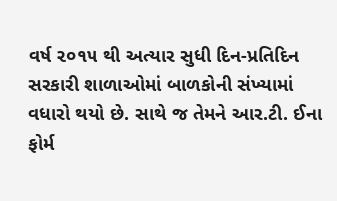વર્ષ ૨૦૧૫ થી અત્યાર સુધી દિન-પ્રતિદિન સરકારી શાળાઓમાં બાળકોની સંખ્યામાં વધારો થયો છે. સાથે જ તેમને આર.ટી. ઈના ફોર્મ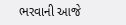ભરવાની આજે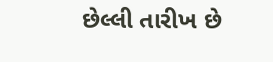છેલ્લી તારીખ છે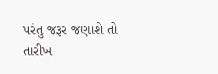પરંતુ જરૂર જણાશે તો તારીખ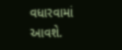વધારવામાં આવશે.